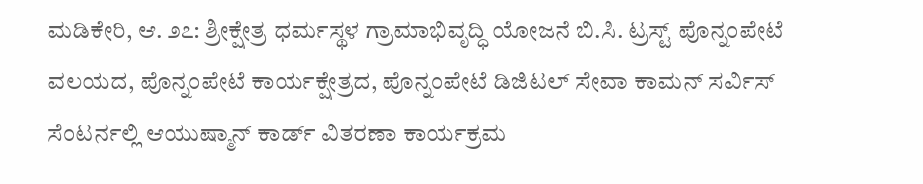ಮಡಿಕೇರಿ, ಆ. ೨೭: ಶ್ರೀಕ್ಷೇತ್ರ ಧರ್ಮಸ್ಥಳ ಗ್ರಾಮಾಭಿವೃದ್ಧಿ ಯೋಜನೆ ಬಿ.ಸಿ. ಟ್ರಸ್ಟ್ ಪೊನ್ನಂಪೇಟೆ ವಲಯದ, ಪೊನ್ನಂಪೇಟೆ ಕಾರ್ಯಕ್ಷೇತ್ರದ, ಪೊನ್ನಂಪೇಟೆ ಡಿಜಿಟಲ್ ಸೇವಾ ಕಾಮನ್ ಸರ್ವಿಸ್ ಸೆಂಟರ್ನಲ್ಲಿ ಆಯುಷ್ಮಾನ್ ಕಾರ್ಡ್ ವಿತರಣಾ ಕಾರ್ಯಕ್ರಮ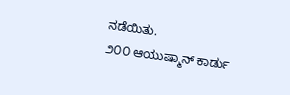ನಡೆಯಿತು.
೨೦೦ ಆಯುಷ್ಮಾನ್ ಕಾರ್ಡು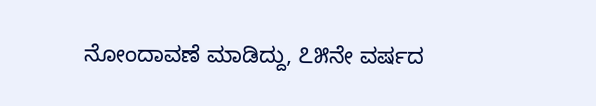ನೋಂದಾವಣೆ ಮಾಡಿದ್ದು, ೭೫ನೇ ವರ್ಷದ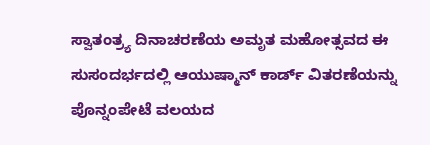ಸ್ವಾತಂತ್ರ್ಯ ದಿನಾಚರಣೆಯ ಅಮೃತ ಮಹೋತ್ಸವದ ಈ ಸುಸಂದರ್ಭದಲ್ಲಿ ಆಯುಷ್ಮಾನ್ ಕಾರ್ಡ್ ವಿತರಣೆಯನ್ನು ಪೊನ್ನಂಪೇಟೆ ವಲಯದ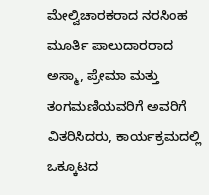ಮೇಲ್ವಿಚಾರಕರಾದ ನರಸಿಂಹ ಮೂರ್ತಿ ಪಾಲುದಾರರಾದ ಅಸ್ಮಾ, ಪ್ರೇಮಾ ಮತ್ತು ತಂಗಮಣಿಯವರಿಗೆ ಅವರಿಗೆ ವಿತರಿಸಿದರು, ಕಾರ್ಯಕ್ರಮದಲ್ಲಿ ಒಕ್ಕೂಟದ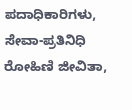ಪದಾಧಿಕಾರಿಗಳು, ಸೇವಾ-ಪ್ರತಿನಿಧಿ ರೋಹಿಣಿ ಜೀವಿತಾ,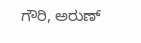ಗೌರಿ, ಅರುಣ್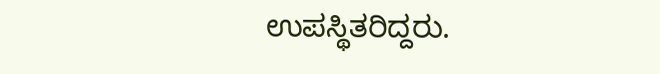ಉಪಸ್ಥಿತರಿದ್ದರು.